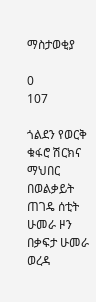ማስታወቂያ

0
107

ጎልደን የወርቅ ቁፋሮ ሽርክና ማህበር በወልቃይት ጠገዴ ሰቲት ሁመራ ዞን በቃፍታ ሁመራ ወረዳ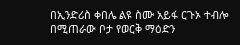በኢንድሪስ ቀበሌ ልዩ ስሙ አይፋ ርጉኦ ተብሎ በሚጠራው ቦታ የወርቅ ማዕድን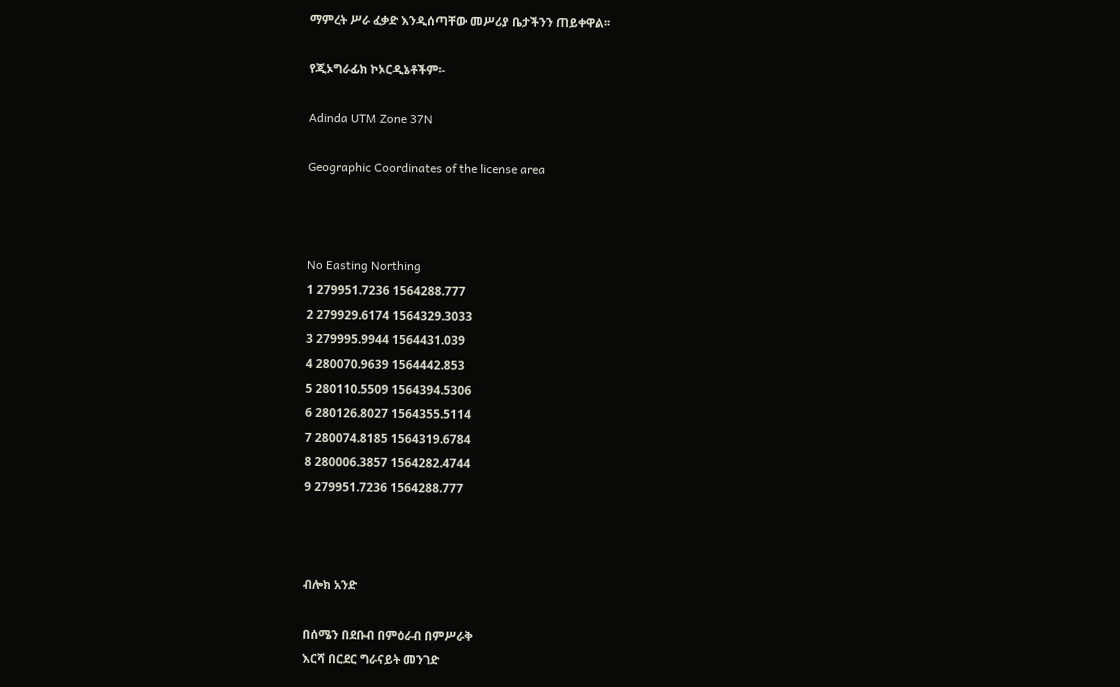ማምረት ሥራ ፈቃድ እንዲሰጣቸው መሥሪያ ቤታችንን ጠይቀዋል፡፡

የጂኦግራፊክ ኮኦርዲኔቶችም፡-

Adinda UTM Zone 37N

Geographic Coordinates of the license area



No Easting Northing
1 279951.7236 1564288.777
2 279929.6174 1564329.3033
3 279995.9944 1564431.039
4 280070.9639 1564442.853
5 280110.5509 1564394.5306
6 280126.8027 1564355.5114
7 280074.8185 1564319.6784
8 280006.3857 1564282.4744
9 279951.7236 1564288.777



ብሎክ አንድ

በሰሜን በደቡብ በምዕራብ በምሥራቅ
እርሻ በርደር ግራናይት መንገድ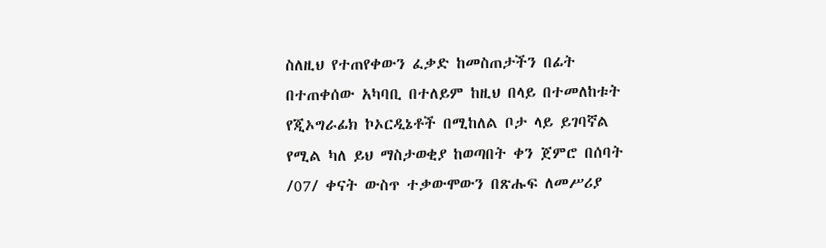ስለዚህ የተጠየቀውን ፈቃድ ከመስጠታችን በፊት በተጠቀሰው አካባቢ በተለይም ከዚህ በላይ በተመለከቱት የጂኦግራፊክ ኮኦርዲኔቶች በሚከለል ቦታ ላይ ይገባኛል የሚል ካለ ይህ ማስታወቂያ ከወጣበት ቀን ጀምሮ በሰባት /07/ ቀናት ውስጥ ተቃውሞውን በጽሑፍ ለመሥሪያ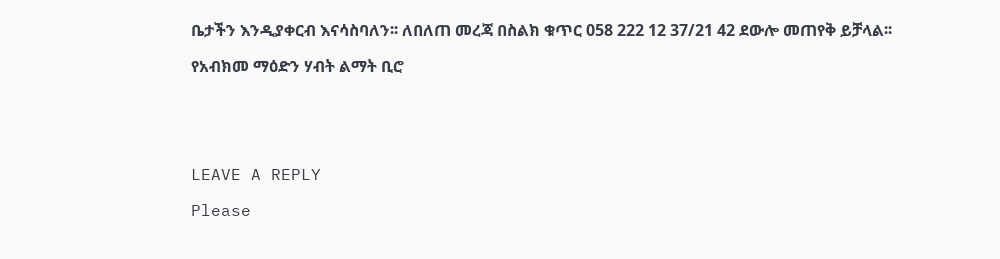ቤታችን እንዲያቀርብ እናሳስባለን፡፡ ለበለጠ መረጃ በስልክ ቁጥር 058 222 12 37/21 42 ደውሎ መጠየቅ ይቻላል፡፡

የአብክመ ማዕድን ሃብት ልማት ቢሮ





LEAVE A REPLY

Please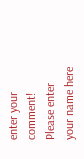enter your comment!
Please enter your name here